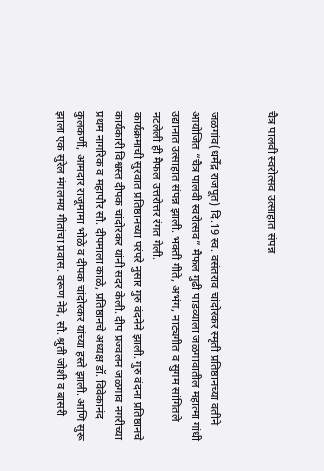चैत्र पालवी स्वरोत्सव उत्साहात संपन्न


जळगांव(धर्मेंद्र राजपूत) दि.19 स्व. वसंतराव चांदोरकर स्मृती प्रतिष्ठानच्या वतीने आयोजित “चैत्र पालवी स्वरोत्सव” मैफल गुढी पाडव्याला जळगावातील महात्मा गांधी उद्यानात उत्साहात संपन्न झाली. भक्ती गीते, अभंग, नाट्यगीत व सुगम सांगितले नटलेली ही मैफल उत्तरोत्तर रंगत गेली.
कार्यक्रमाची सुरवात प्रतिष्ठानच्या परंपरे नुसार गुरु वंदनेने झाली. गुरु वंदना प्रतिष्ठानचे कार्यकारी विश्वस्त दीपक चांदोरकर यांनी सदर केली. दीप प्रज्वलन जळगाव नगरीच्या प्रथम नागरिक व महापौर सौ. दीपमाला काळे, प्रतिष्ठानचे अध्यक्ष डॉ. विवेकानंद कुलकर्णी, आमदार राजूमामा भोळे व दीपक चांदोरकर यांच्या हस्ते झाली. आणि सुरू झाला एक सुरेल मंगलमय गीतांचा प्रवास. वरूण नेवे, सौ. श्रुती जोशी व बासरी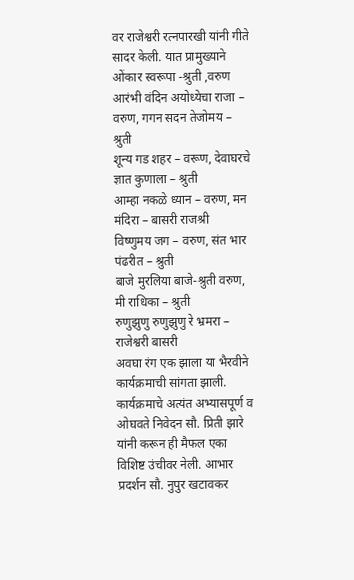वर राजेश्वरी रत्नपारखी यांनी गीते सादर केली. यात प्रामुख्याने
ओंकार स्वरूपा -श्रुती ,वरुण
आरंभी वंदिन अयोध्येचा राजा – वरुण, गगन सदन तेजोमय – श्रुती
शून्य गड शहर – वरूण, देवाघरचे ज्ञात कुणाला – श्रुती
आम्हा नकळे ध्यान – वरुण, मन मंदिरा – बासरी राजश्री
विष्णुमय जग – वरुण, संत भार पंढरीत – श्रुती
बाजे मुरलिया बाजे-श्रुती वरुण, मी राधिका – श्रुती
रुणुझुणु रुणुझुणु रे भ्रमरा – राजेश्वरी बासरी
अवघा रंग एक झाला या भैरवीने कार्यक्रमाची सांगता झाली. कार्यक्रमाचे अत्यंत अभ्यासपूर्ण व ओघवते निवेदन सौ. प्रिती झारे यांनी करून ही मैफल एका विशिष्ट उंचीवर नेली. आभार प्रदर्शन सौ. नुपुर खटावकर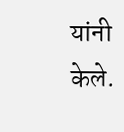यांनी केले.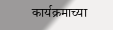कार्यक्रमाच्या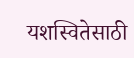यशस्वितेसाठी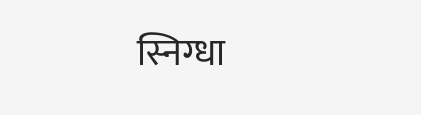स्निग्धा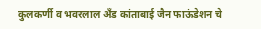कुलकर्णी व भवरलाल अँड कांताबाई जैन फाऊंडेशन चे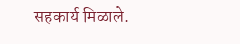सहकार्य मिळाले.